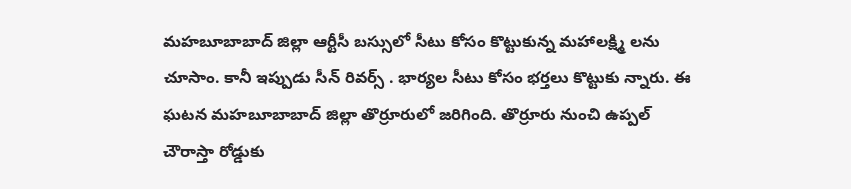మహబూబాబాద్ జిల్లా ఆర్టీసీ బస్సులో సీటు కోసం కొట్టుకున్న మహాలక్ష్మి లను చూసాం. కానీ ఇప్పుడు సీన్ రివర్స్ . భార్యల సీటు కోసం భర్తలు కొట్టుకు న్నారు. ఈ ఘటన మహబూబాబాద్ జిల్లా తొర్రూరులో జరిగింది. తొర్రూరు నుంచి ఉప్పల్ చౌరాస్తా రోడ్డుకు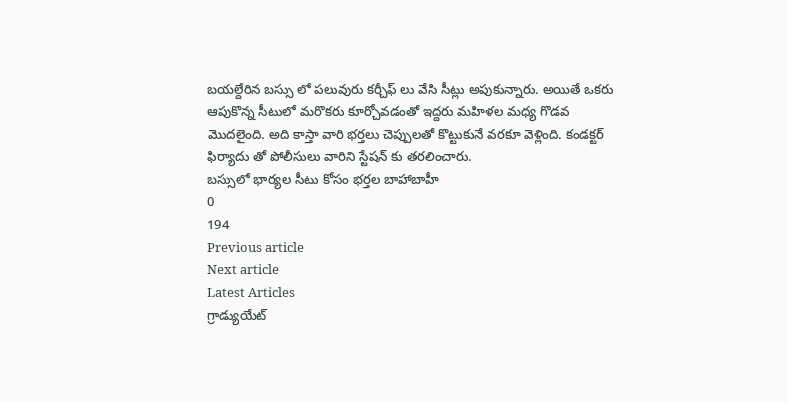బయల్దేరిన బస్సు లో పలువురు కర్చీఫ్ లు వేసి సీట్లు అపుకున్నారు. అయితే ఒకరు ఆపుకొన్న సీటులో మరొకరు కూర్చోవడంతో ఇద్దరు మహిళల మధ్య గొడవ మొదలైంది. అది కాస్తా వారి భర్తలు చెప్పులతో కొట్టుకునే వరకూ వెళ్లింది. కండక్టర్ ఫిర్యాదు తో పోలీసులు వారిని స్టేషన్ కు తరలించారు.
బస్సులో భార్యల సీటు కోసం భర్తల బాహాబాహీ
0
194
Previous article
Next article
Latest Articles
గ్రాడ్యుయేట్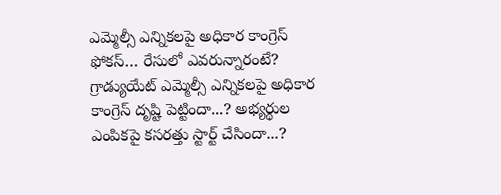ఎమ్మెల్సీ ఎన్నికలపై అధికార కాంగ్రెస్ ఫోకస్… రేసులో ఎవరున్నారంటే?
గ్రాడ్యుయేట్ ఎమ్మెల్సీ ఎన్నికలపై అధికార కాంగ్రెస్ దృష్టి పెట్టిందా...? అభ్యర్థుల ఎంపికపై కసరత్తు స్టార్ట్ చేసిందా...?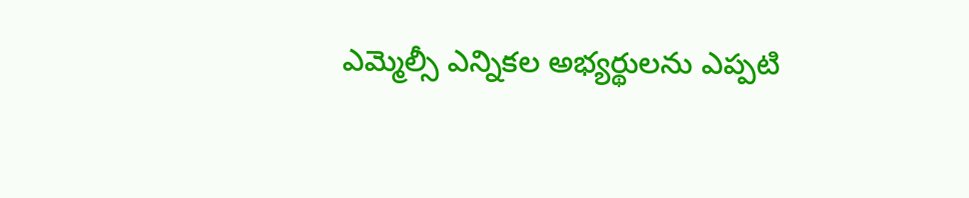ఎమ్మెల్సీ ఎన్నికల అభ్యర్థులను ఎప్పటి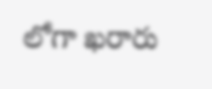లోగా ఖరారు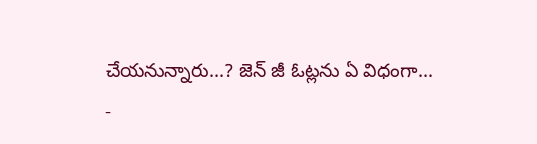చేయనున్నారు...? జెన్ జీ ఓట్లను ఏ విధంగా...
-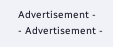Advertisement -
- Advertisement -